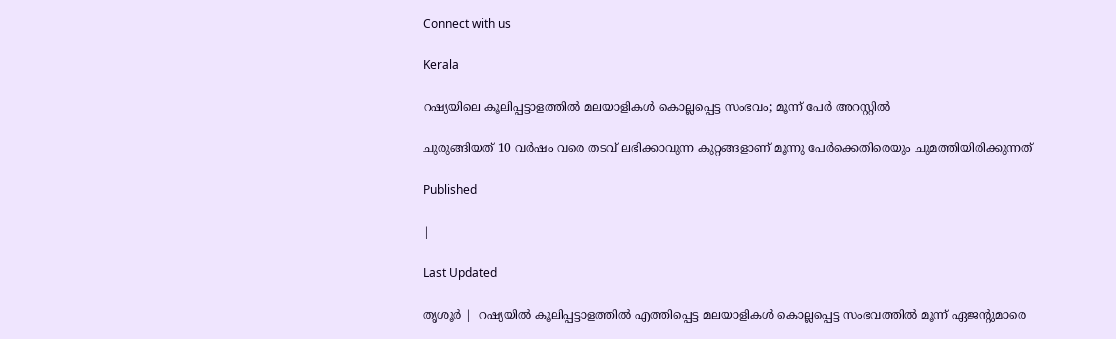Connect with us

Kerala

റഷ്യയിലെ കൂലിപ്പട്ടാളത്തില്‍ മലയാളികള്‍ കൊല്ലപ്പെട്ട സംഭവം; മൂന്ന് പേര്‍ അറസ്റ്റില്‍

ചുരുങ്ങിയത് 10 വര്‍ഷം വരെ തടവ് ലഭിക്കാവുന്ന കുറ്റങ്ങളാണ് മൂന്നു പേര്‍ക്കെതിരെയും ചുമത്തിയിരിക്കുന്നത്

Published

|

Last Updated

തൃശൂര്‍ |  റഷ്യയില്‍ കൂലിപ്പട്ടാളത്തില്‍ എത്തിപ്പെട്ട മലയാളികള്‍ കൊല്ലപ്പെട്ട സംഭവത്തില്‍ മൂന്ന് ഏജന്റുമാരെ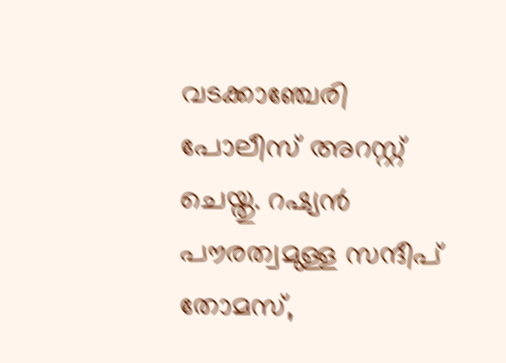വടക്കാഞ്ചേരി പോലീസ് അറസ്റ്റ് ചെയ്തു. റഷ്യന്‍ പൗരത്വമുള്ള സന്ദീപ് തോമസ്,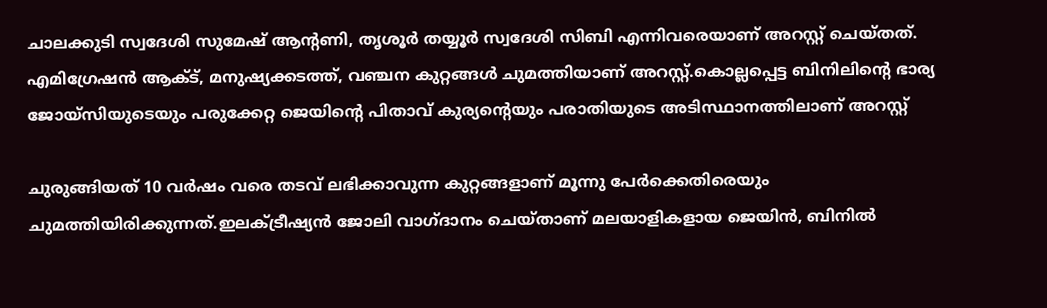ചാലക്കുടി സ്വദേശി സുമേഷ് ആന്റണി, തൃശൂര്‍ തയ്യൂര്‍ സ്വദേശി സിബി എന്നിവരെയാണ് അറസ്റ്റ് ചെയ്തത്. എമിഗ്രേഷന്‍ ആക്ട്, മനുഷ്യക്കടത്ത്, വഞ്ചന കുറ്റങ്ങള്‍ ചുമത്തിയാണ് അറസ്റ്റ്.കൊല്ലപ്പെട്ട ബിനിലിന്റെ ഭാര്യ ജോയ്‌സിയുടെയും പരുക്കേറ്റ ജെയിന്റെ പിതാവ് കുര്യന്റെയും പരാതിയുടെ അടിസ്ഥാനത്തിലാണ് അറസ്റ്റ്

ചുരുങ്ങിയത് 10 വര്‍ഷം വരെ തടവ് ലഭിക്കാവുന്ന കുറ്റങ്ങളാണ് മൂന്നു പേര്‍ക്കെതിരെയും ചുമത്തിയിരിക്കുന്നത്.ഇലക്ട്രീഷ്യന്‍ ജോലി വാഗ്ദാനം ചെയ്താണ് മലയാളികളായ ജെയിന്‍, ബിനില്‍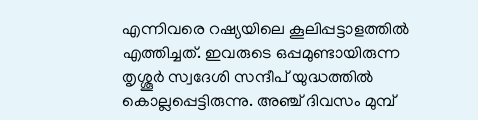എന്നിവരെ റഷ്യയിലെ കൂലിപ്പട്ടാളത്തില്‍ എത്തിച്ചത്. ഇവരുടെ ഒപ്പമുണ്ടായിരുന്ന തൃശ്ശൂര്‍ സ്വദേശി സന്ദീപ് യുദ്ധത്തില്‍ കൊല്ലപ്പെട്ടിരുന്നു. അഞ്ച് ദിവസം മുമ്പ്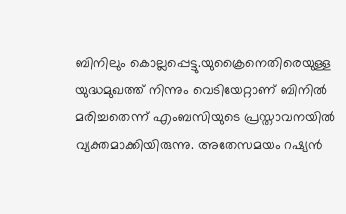ബിനിലും കൊല്ലപ്പെട്ടു.യുക്രൈനെതിരെയുള്ള യുദ്ധമുഖത്ത് നിന്നും വെടിയേറ്റാണ് ബിനില്‍ മരിച്ചതെന്ന് എംബസിയുടെ പ്രസ്താവനയില്‍ വ്യക്തമാക്കിയിരുന്നു. അതേസമയം റഷ്യന്‍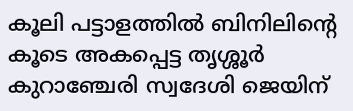കൂലി പട്ടാളത്തില്‍ ബിനിലിന്റെ കൂടെ അകപ്പെട്ട തൃശ്ശൂര്‍ കുറാഞ്ചേരി സ്വദേശി ജെയിന്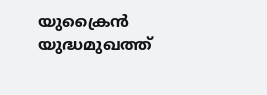യുക്രൈന്‍ യുദ്ധമുഖത്ത്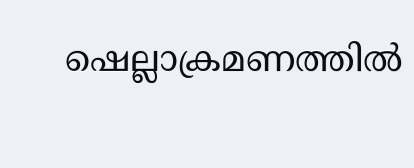ഷെല്ലാക്രമണത്തില്‍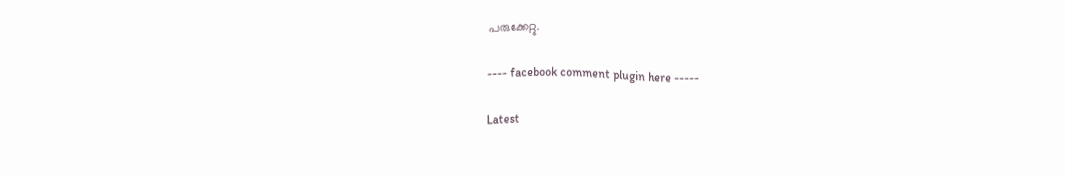പരുക്കേറ്റു.

---- facebook comment plugin here -----

Latest